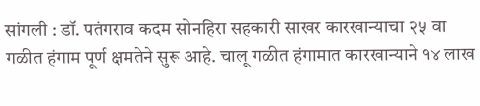सांगली : डॉ. पतंगराव कदम सोनहिरा सहकारी साखर कारखान्याचा २५ वा गळीत हंगाम पूर्ण क्षमतेने सुरू आहे. चालू गळीत हंगामात कारखान्याने १४ लाख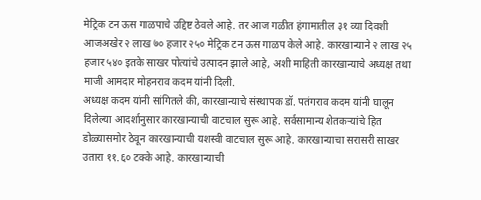मेट्रिक टन ऊस गाळपाचे उद्दिष्ट ठेवले आहे. तर आज गळीत हंगामातील ३१ व्या दिवशी आजअखेर २ लाख ७० हजार २५० मेट्रिक टन ऊस गाळप केले आहे. कारखान्याने २ लाख २५ हजार ५४० इतके साखर पोत्यांचे उत्पादन झाले आहे, अशी माहिती कारखान्याचे अध्यक्ष तथा माजी आमदार मोहनराव कदम यांनी दिली.
अध्यक्ष कदम यांनी सांगितले की, कारखान्याचे संस्थापक डॉ. पतंगराव कदम यांनी घालून दिलेल्या आदर्शानुसार कारखान्याची वाटचाल सुरू आहे. सर्वसामान्य शेतकऱ्यांचे हित डोळ्यासमोर ठेवून कारखान्याची यशस्वी वाटचाल सुरू आहे. कारखान्याचा सरासरी साखर उतारा ११.६० टक्के आहे. कारखान्याची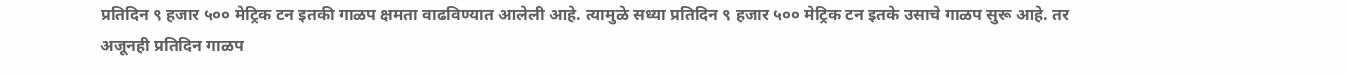प्रतिदिन ९ हजार ५०० मेट्रिक टन इतकी गाळप क्षमता वाढविण्यात आलेली आहे. त्यामुळे सध्या प्रतिदिन ९ हजार ५०० मेट्रिक टन इतके उसाचे गाळप सुरू आहे. तर अजूनही प्रतिदिन गाळप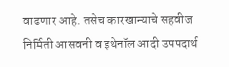वाढणार आहे. तसेच कारखान्याचे सहवीज निर्मिती आसवनी व इथेनॉल आदी उपपदार्थ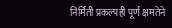निर्मिती प्रकल्पही पूर्ण क्षमतेने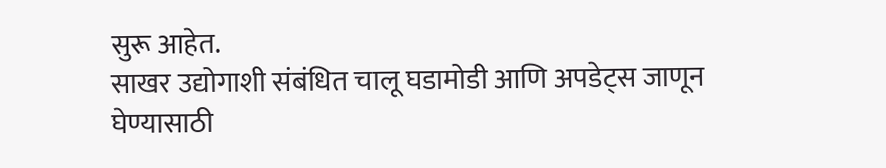सुरू आहेत.
साखर उद्योगाशी संबंधित चालू घडामोडी आणि अपडेट्स जाणून घेण्यासाठी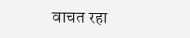वाचत रहा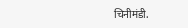चिनीमंडी.